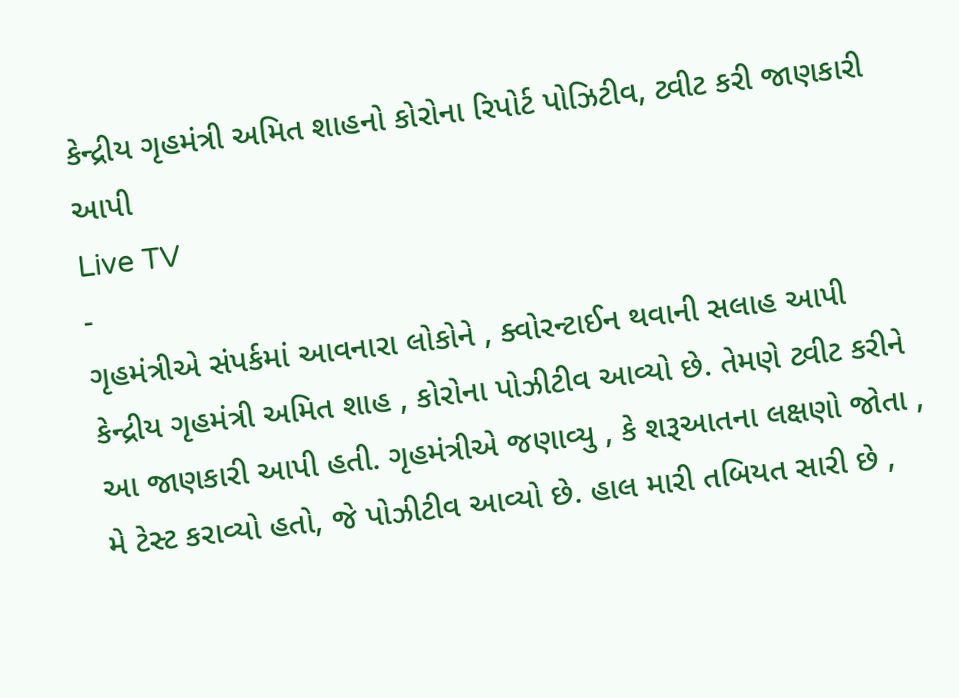કેન્દ્રીય ગૃહમંત્રી અમિત શાહનો કોરોના રિપોર્ટ પોઝિટીવ, ટ્વીટ કરી જાણકારી આપી
Live TV
-
ગૃહમંત્રીએ સંપર્કમાં આવનારા લોકોને , ક્વોરન્ટાઈન થવાની સલાહ આપી
કેન્દ્રીય ગૃહમંત્રી અમિત શાહ , કોરોના પોઝીટીવ આવ્યો છે. તેમણે ટ્વીટ કરીને આ જાણકારી આપી હતી. ગૃહમંત્રીએ જણાવ્યુ , કે શરૂઆતના લક્ષણો જોતા , મે ટેસ્ટ કરાવ્યો હતો, જે પોઝીટીવ આવ્યો છે. હાલ મારી તબિયત સારી છે ,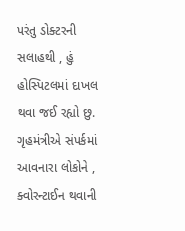પરંતુ ડોક્ટરની સલાહથી , હું હોસ્પિટલમાં દાખલ થવા જઈ રહ્યો છુ. ગૃહમંત્રીએ સંપર્કમાં આવનારા લોકોને , ક્વોરન્ટાઈન થવાની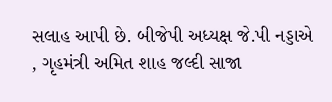સલાહ આપી છે. બીજેપી અધ્યક્ષ જે.પી નડ્ડાએ , ગૃહમંત્રી અમિત શાહ જલ્દી સાજા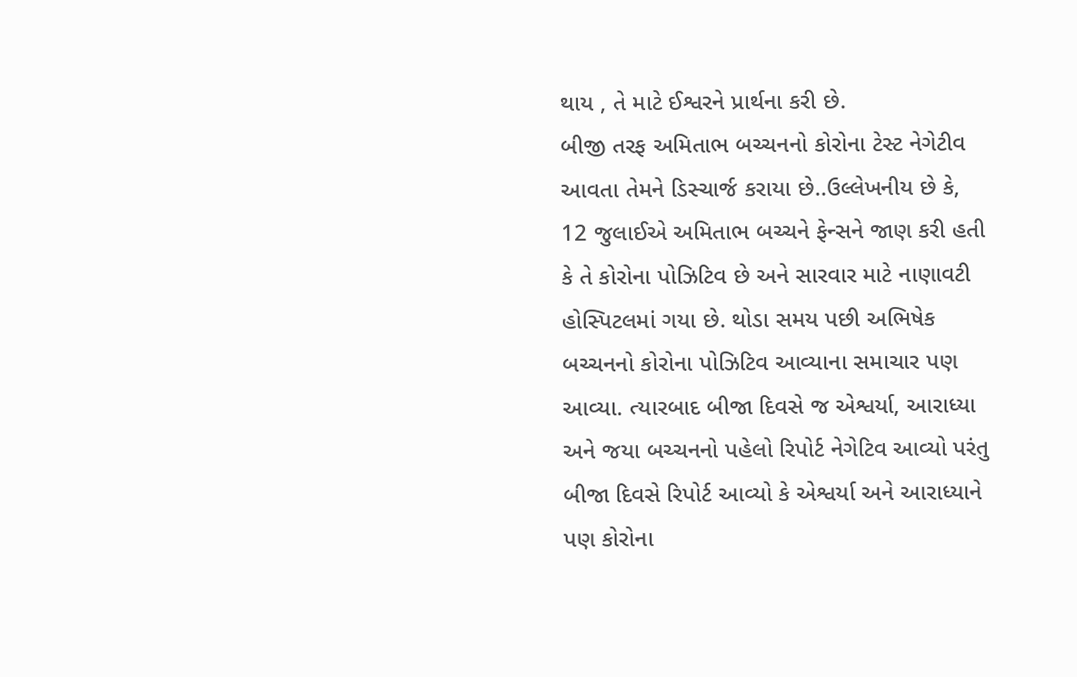થાય , તે માટે ઈશ્વરને પ્રાર્થના કરી છે.
બીજી તરફ અમિતાભ બચ્ચનનો કોરોના ટેસ્ટ નેગેટીવ આવતા તેમને ડિસ્ચાર્જ કરાયા છે..ઉલ્લેખનીય છે કે, 12 જુલાઈએ અમિતાભ બચ્ચને ફેન્સને જાણ કરી હતી કે તે કોરોના પોઝિટિવ છે અને સારવાર માટે નાણાવટી હોસ્પિટલમાં ગયા છે. થોડા સમય પછી અભિષેક બચ્ચનનો કોરોના પોઝિટિવ આવ્યાના સમાચાર પણ આવ્યા. ત્યારબાદ બીજા દિવસે જ એશ્વર્યા, આરાધ્યા અને જયા બચ્ચનનો પહેલો રિપોર્ટ નેગેટિવ આવ્યો પરંતુ બીજા દિવસે રિપોર્ટ આવ્યો કે એશ્વર્યા અને આરાધ્યાને પણ કોરોના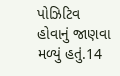પોઝિટિવ હોવાનું જાણવા મળ્યું હતું.14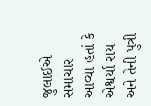જુલાઈએ સમાચાર આવ્યા હતાં કે એશ્વર્યા રાય અને તેની પુત્રી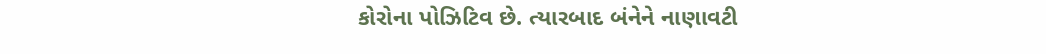કોરોના પોઝિટિવ છે. ત્યારબાદ બંનેને નાણાવટી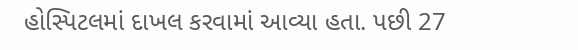હોસ્પિટલમાં દાખલ કરવામાં આવ્યા હતા. પછી 27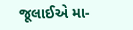જૂલાઈએ મા-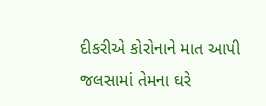દીકરીએ કોરોનાને માત આપી જલસામાં તેમના ઘરે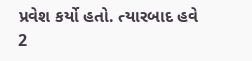પ્રવેશ કર્યો હતો. ત્યારબાદ હવે 2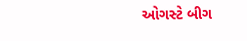ઓગસ્ટે બીગ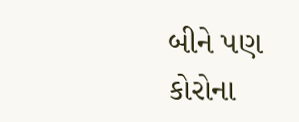બીને પણ કોરોના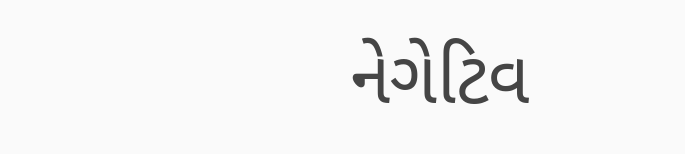નેગેટિવ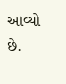આવ્યો છે.